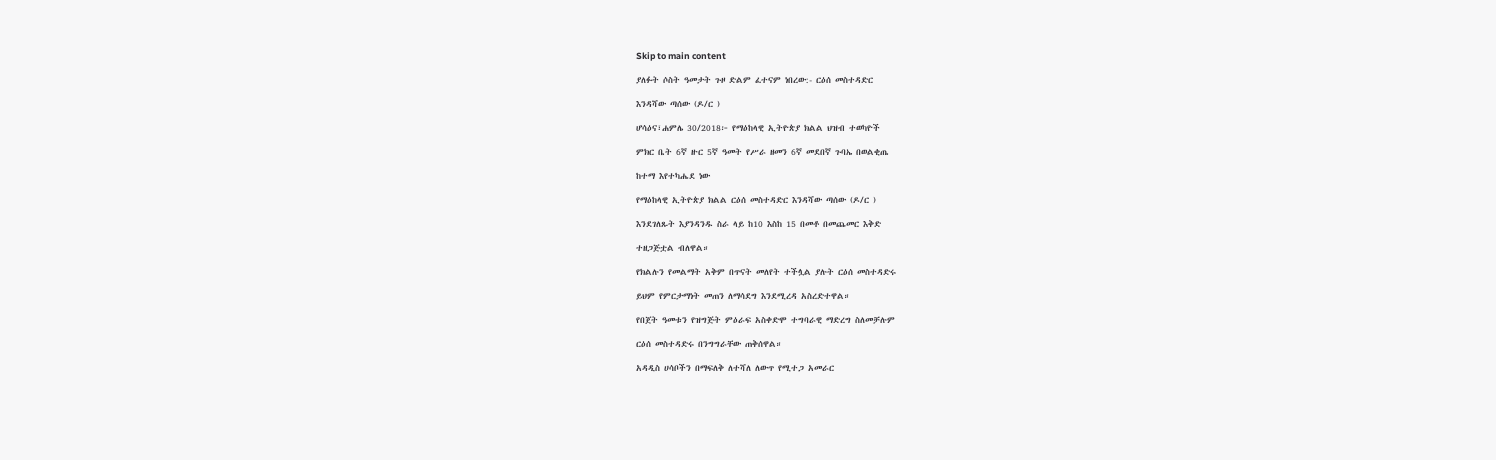Skip to main content

ያለፉት ሶስት ዓመታት ጉዞ ድልም ፈተናም ነበረው:- ርዕሰ መስተዳድር

እንዳሻው ጣሰው (ዶ/ር )

ሆሳዕና፣ሐምሌ 30/2018፦ የማዕከላዊ ኢትዮጵያ ክልል ህዝብ ተወካዮች

ምክር ቤት 6ኛ ዙር 5ኛ ዓመት የሥራ ዘመን 6ኛ መደበኛ ጉባኤ በወልቂጤ

ከተማ እየተካሔደ ነው

የማዕከላዊ ኢትዮጵያ ክልል ርዕሰ መስተዳድር እንዳሻው ጣሰው (ዶ/ር )

እንደገለጹት እያንዳንዱ ስራ ላይ ከ10 እስከ 15 በመቶ በመጨመር እቅድ

ተዘጋጅቷል ብለዋል።

የክልሉን የመልማት አቅም በጥናት መለየት ተችሏል ያሉት ርዕሰ መስተዳድሩ

ይህም የምርታማነት መጠን ለማሳደግ እንደሚረዳ አስረድተዋል።

የበጀት ዓመቱን የዝግጅት ምዕራፍ አስቀድሞ ተግባራዊ ማድረግ ስለመቻሉም

ርዕሰ መስተዳድሩ በንግግራቸው ጠቅሰዋል።

አዳዲስ ሀሳቦችን በማፍለቅ ለተሻለ ለውጥ የሚተጋ አመራር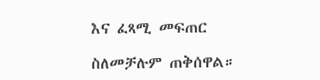እና ፈጻሚ መፍጠር

ስለመቻሉም ጠቅሰዋል።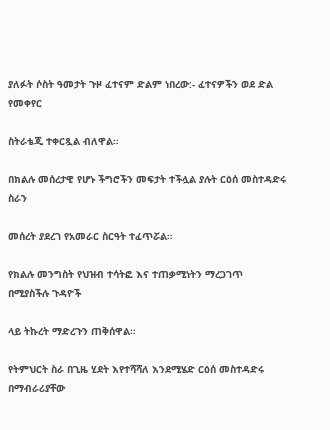ያለፉት ሶስት ዓመታት ጉዞ ፈተናም ድልም ነበረው:- ፈተናዎችን ወደ ድል የመቀየር

ስትራቴጂ ተቀርጿል ብለዋል።

በክልሉ መሰረታዊ የሆኑ ችግሮችን መፍታት ተችሏል ያሉት ርዕሰ መስተዳድሩ ስራን

መሰረት ያደረገ የአመራር ስርዓት ተፈጥሯል።

የክልሉ መንግስት የህዝብ ተሳትፎ እና ተጠቃሚነትን ማረጋገጥ በሚያስችሉ ጉዳዮች

ላይ ትኩረት ማድረጉን ጠቅሰዋል።

የትምህርት ስራ በጊዜ ሂደት እየተሻሻለ እንደሚሄድ ርዕሰ መስተዳድሩ በማብራሪያቸው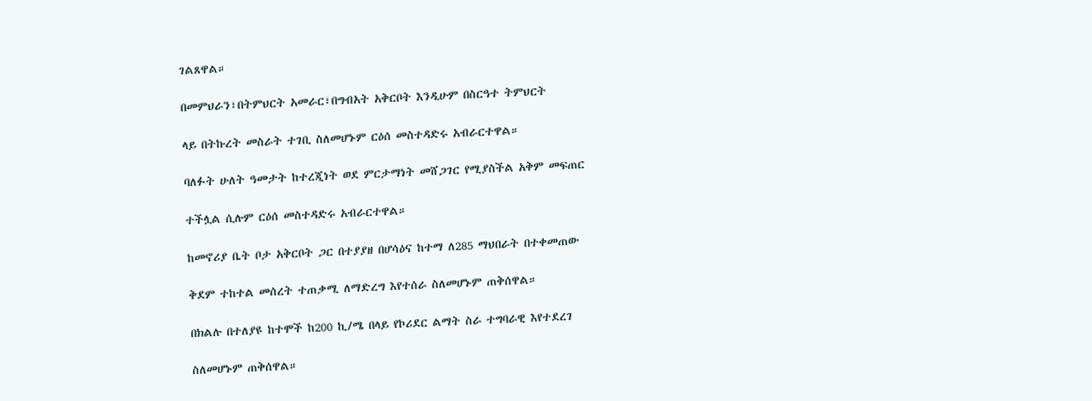ገልጸዋል።

በመምህራን፣በትምህርት አመራር፣በግብአት አቅርቦት እንዲሁም በስርዓተ ትምህርት

ላይ በትኩረት መስራት ተገቢ ስለመሆኑም ርዕሰ መስተዳድሩ አብራርተዋል።

ባለፉት ሁለት ዓመታት ከተረጂነት ወደ ምርታማነት መሸጋገር የሚያስችል አቅም መፍጠር

ተችሏል ሲሉም ርዕሰ መስተዳድሩ አብራርተዋል።

ከመኖሪያ ቤት ቦታ አቅርቦት ጋር በተያያዘ በሆሳዕና ከተማ ለ285 ማህበራት በተቀመጠው

ቅደም ተከተል መሰረት ተጠቃሚ ለማድረግ እየተሰራ ስለመሆኑም ጠቅሰዋል።

በክልሉ በተለያዩ ከተሞች ከ200 ኪ/ሜ በላይ የኮሪደር ልማት ስራ ተግባራዊ እየተደረገ

ስለመሆኑም ጠቅሰዋል።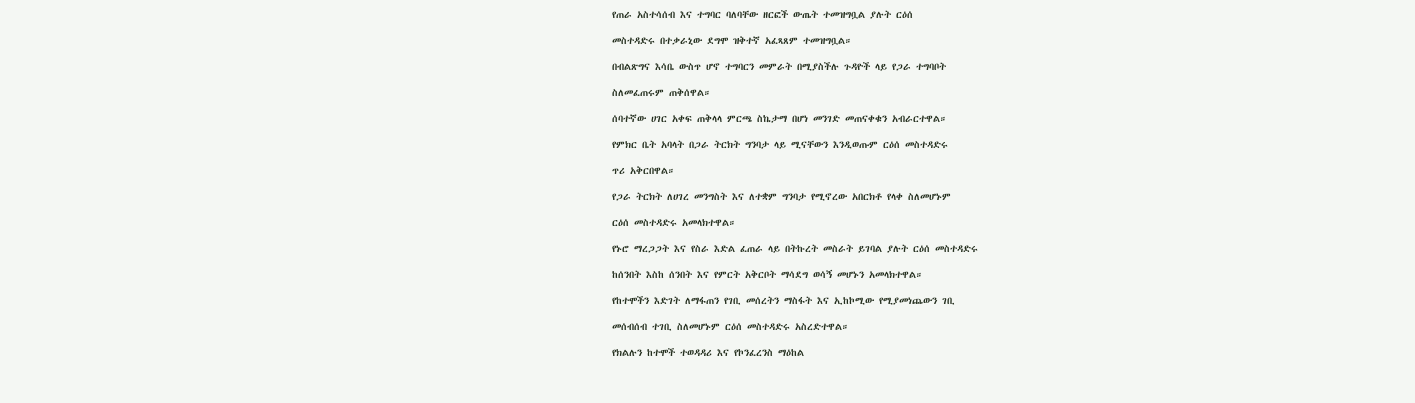የጠራ አስተሳሰብ እና ተግባር ባለባቸው ዘርፎች ውጤት ተመዝግቧል ያሉት ርዕሰ

መስተዳድሩ በተቃራኒው ደግሞ ዝቅተኛ አፈጻጸም ተመዝግቧል።

በብልጽግና እሳቤ ውስጥ ሆኖ ተግባርን መምራት በሚያስችሉ ጉዳዮች ላይ የጋራ ተግባቦት

ስለመፈጠሩም ጠቅሰዋል።

ሰባተኛው ሀገር አቀፍ ጠቅላላ ምርጫ ስኬታማ በሆነ መንገድ መጠናቀቁን አብራርተዋል።

የምክር ቤት አባላት በጋራ ትርክት ግንባታ ላይ ሚናቸውን እንዲወጡም ርዕሰ መስተዳድሩ

ጥሪ አቅርበዋል።

የጋራ ትርክት ለሀገረ መንግስት እና ለተቋም ግንባታ የሚኖረው አበርክቶ የላቀ ስለመሆኑም

ርዕሰ መስተዳድሩ አመላክተዋል።

የኑሮ ማረጋጋት እና የስራ እድል ፈጠራ ላይ በትኩረት መስራት ይገባል ያሉት ርዕሰ መስተዳድሩ

ከሰንበት እስከ ሰንበት እና የምርት አቅርቦት ማሳደግ ወሳኝ መሆኑን አመላክተዋል።

የከተሞችን እድገት ለማፋጠን የገቢ መሰረትን ማስፋት እና ኢከኮሚው የሚያመነጨውን ገቢ

መሰብሰብ ተገቢ ስለመሆኑም ርዕሰ መስተዳድሩ አስረድተዋል።

የክልሉን ከተሞች ተወዳዳሪ እና የኮንፈረንስ ማዕከል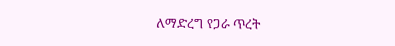ለማድረግ የጋራ ጥረት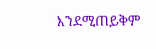እንደሚጠይቅም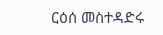ርዕሰ መስተዳድሩ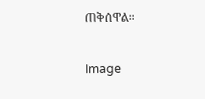ጠቅሰዋል።

Image